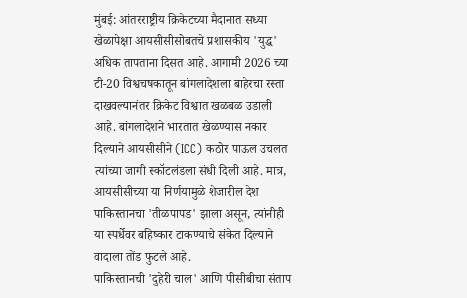मुंबई: आंतरराष्ट्रीय क्रिकेटच्या मैदानात सध्या खेळापेक्षा आयसीसीसोबतचे प्रशासकीय 'युद्ध' अधिक तापताना दिसत आहे. आगामी 2026 च्या टी-20 विश्वचषकातून बांगलादेशला बाहेरचा रस्ता दाखवल्यानंतर क्रिकेट विश्वात खळबळ उडाली आहे. बांगलादेशने भारतात खेळण्यास नकार दिल्याने आयसीसीने (ICC) कठोर पाऊल उचलत त्यांच्या जागी स्कॉटलंडला संधी दिली आहे. मात्र, आयसीसीच्या या निर्णयामुळे शेजारील देश पाकिस्तानचा 'तीळपापड' झाला असून, त्यांनीही या स्पर्धेवर बहिष्कार टाकण्याचे संकेत दिल्याने वादाला तोंड फुटले आहे.
पाकिस्तानची 'दुहेरी चाल' आणि पीसीबीचा संताप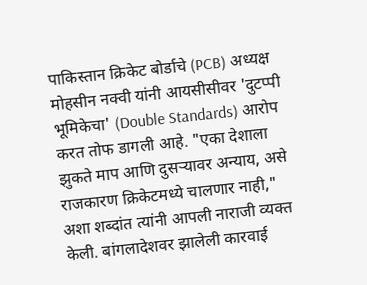पाकिस्तान क्रिकेट बोर्डाचे (PCB) अध्यक्ष मोहसीन नक्वी यांनी आयसीसीवर 'दुटप्पी भूमिकेचा' (Double Standards) आरोप करत तोफ डागली आहे. "एका देशाला झुकते माप आणि दुसऱ्यावर अन्याय, असे राजकारण क्रिकेटमध्ये चालणार नाही," अशा शब्दांत त्यांनी आपली नाराजी व्यक्त केली. बांगलादेशवर झालेली कारवाई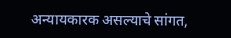अन्यायकारक असल्याचे सांगत,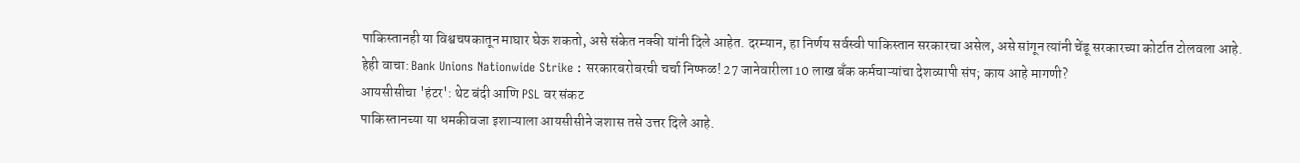पाकिस्तानही या विश्वचषकातून माघार घेऊ शकतो, असे संकेत नक्वी यांनी दिले आहेत. दरम्यान, हा निर्णय सर्वस्वी पाकिस्तान सरकारचा असेल, असे सांगून त्यांनी चेंडू सरकारच्या कोर्टात टोलवला आहे.
हेही वाचा: Bank Unions Nationwide Strike : सरकारबरोबरची चर्चा निष्फळ! 27 जानेवारीला 10 लाख बँक कर्मचाऱ्यांचा देशव्यापी संप; काय आहे मागणी?
आयसीसीचा 'हंटर': थेट बंदी आणि PSL वर संकट
पाकिस्तानच्या या धमकीवजा इशाऱ्याला आयसीसीने जशास तसे उत्तर दिले आहे.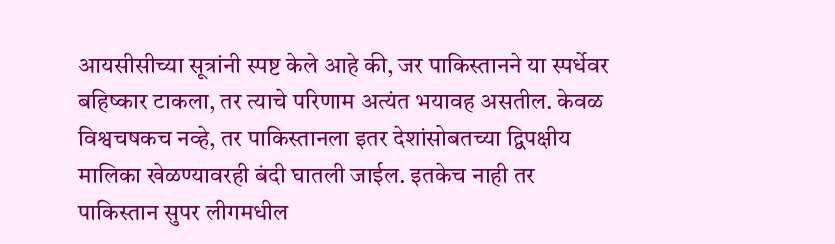आयसीसीच्या सूत्रांनी स्पष्ट केले आहे की, जर पाकिस्तानने या स्पर्धेवर बहिष्कार टाकला, तर त्याचे परिणाम अत्यंत भयावह असतील. केवळ विश्वचषकच नव्हे, तर पाकिस्तानला इतर देशांसोबतच्या द्विपक्षीय मालिका खेळण्यावरही बंदी घातली जाईल. इतकेच नाही तर पाकिस्तान सुपर लीगमधील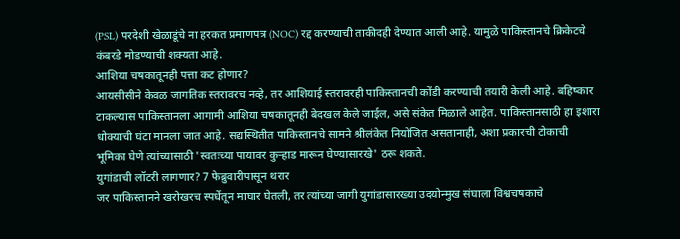(PSL) परदेशी खेळाडूंचे ना हरकत प्रमाणपत्र (NOC) रद्द करण्याची ताकीदही देण्यात आली आहे. यामुळे पाकिस्तानचे क्रिकेटचे कंबरडे मोडण्याची शक्यता आहे.
आशिया चषकातूनही पत्ता कट होणार?
आयसीसीने केवळ जागतिक स्तरावरच नव्हे, तर आशियाई स्तरावरही पाकिस्तानची कोंडी करण्याची तयारी केली आहे. बहिष्कार टाकल्यास पाकिस्तानला आगामी आशिया चषकातूनही बेदखल केले जाईल, असे संकेत मिळाले आहेत. पाकिस्तानसाठी हा इशारा धोक्याची घंटा मानला जात आहे. सद्यस्थितीत पाकिस्तानचे सामने श्रीलंकेत नियोजित असतानाही, अशा प्रकारची टोकाची भूमिका घेणे त्यांच्यासाठी 'स्वतःच्या पायावर कुऱ्हाड मारून घेण्यासारखे' ठरू शकते.
युगांडाची लॉटरी लागणार? 7 फेब्रुवारीपासून थरार
जर पाकिस्तानने खरोखरच स्पर्धेतून माघार घेतली, तर त्यांच्या जागी युगांडासारख्या उदयोन्मुख संघाला विश्वचषकाचे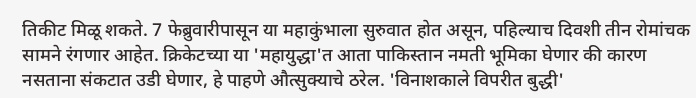तिकीट मिळू शकते. 7 फेब्रुवारीपासून या महाकुंभाला सुरुवात होत असून, पहिल्याच दिवशी तीन रोमांचक सामने रंगणार आहेत. क्रिकेटच्या या 'महायुद्धा'त आता पाकिस्तान नमती भूमिका घेणार की कारण नसताना संकटात उडी घेणार, हे पाहणे औत्सुक्याचे ठरेल. 'विनाशकाले विपरीत बुद्धी'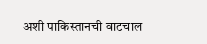अशी पाकिस्तानची वाटचाल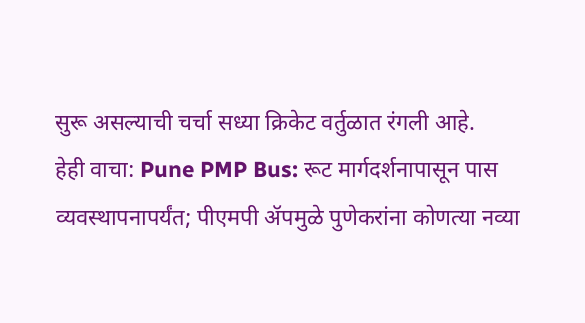सुरू असल्याची चर्चा सध्या क्रिकेट वर्तुळात रंगली आहे.
हेही वाचा: Pune PMP Bus: रूट मार्गदर्शनापासून पास व्यवस्थापनापर्यंत; पीएमपी ॲपमुळे पुणेकरांना कोणत्या नव्या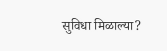सुविधा मिळाल्या?